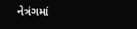નેત્રંગમાં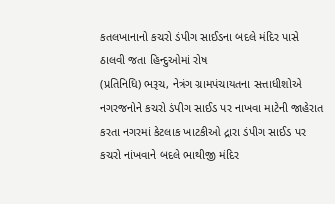કતલખાનાનો કચરો ડંપીગ સાઈડના બદલે મંદિર પાસે ઠાલવી જતા હિન્દુઓમાં રોષ
(પ્રતિનિધિ) ભરૂચ, નેત્રંગ ગ્રામપંચાયતના સત્તાધીશોએ નગરજનોને કચરો ડંપીગ સાઈડ પર નાખવા માટેની જાહેરાત કરતા નગરમાં કેટલાક ખાટકીઓ દ્રારા ડંપીગ સાઈડ પર કચરો નાંખવાને બદલે ભાથીજી મંદિર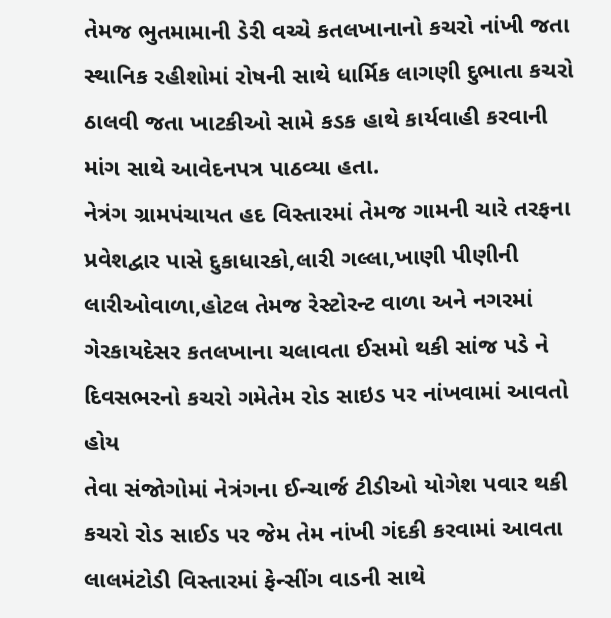તેમજ ભુતમામાની ડેરી વચ્ચે કતલખાનાનો કચરો નાંખી જતા સ્થાનિક રહીશોમાં રોષની સાથે ધાર્મિક લાગણી દુભાતા કચરો ઠાલવી જતા ખાટકીઓ સામે કડક હાથે કાર્યવાહી કરવાની માંગ સાથે આવેદનપત્ર પાઠવ્યા હતા.
નેત્રંગ ગ્રામપંચાયત હદ વિસ્તારમાં તેમજ ગામની ચારે તરફના પ્રવેશદ્વાર પાસે દુકાધારકો,લારી ગલ્લા,ખાણી પીણીની લારીઓવાળા,હોટલ તેમજ રેસ્ટોરન્ટ વાળા અને નગરમાં ગેરકાયદેસર કતલખાના ચલાવતા ઈસમો થકી સાંજ પડે ને દિવસભરનો કચરો ગમેતેમ રોડ સાઇડ પર નાંખવામાં આવતો હોય
તેવા સંજોગોમાં નેત્રંગના ઈન્ચાર્જ ટીડીઓ યોગેશ પવાર થકી કચરો રોડ સાઈડ પર જેમ તેમ નાંખી ગંદકી કરવામાં આવતા લાલમંટોડી વિસ્તારમાં ફેન્સીંગ વાડની સાથે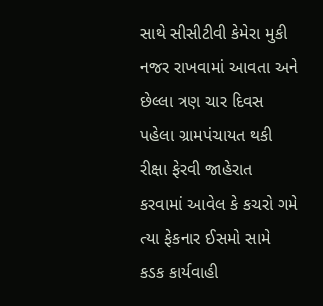સાથે સીસીટીવી કેમેરા મુકી નજર રાખવામાં આવતા અને છેલ્લા ત્રણ ચાર દિવસ પહેલા ગ્રામપંચાયત થકી રીક્ષા ફેરવી જાહેરાત કરવામાં આવેલ કે કચરો ગમે ત્યા ફેકનાર ઈસમો સામે કડક કાર્યવાહી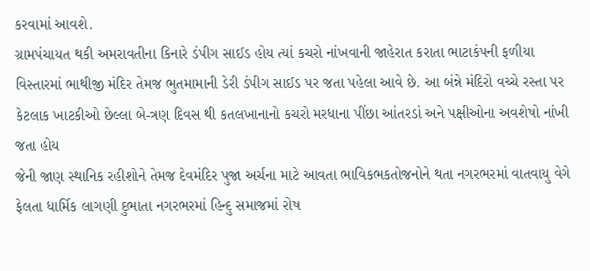કરવામાં આવશે.
ગ્રામપંચાયત થકી અમરાવતીના કિનારે ડંપીગ સાઈડ હોય ત્યાં કચરો નાંખવાની જાહેરાત કરાતા ભાટાકંપની ફળીયા વિસ્તારમાં ભાથીજી મંદિર તેમજ ભુતમામાની ડેરી ડંપીગ સાઈડ પર જતા પહેલા આવે છે. આ બંન્ને મંદિરો વચ્ચે રસ્તા પર કેટલાક ખાટકીઓ છેલ્લા બે-ત્રણ દિવસ થી કતલખાનાનો કચરો મરધાના પીંછા આંતરડાં અને પક્ષીઓના અવશેષો નાંખી જતા હોય
જેની જાણ સ્થાનિક રહીશોને તેમજ દેવમંદિર પુજા અર્ચના માટે આવતા ભાવિકભકતોજનોને થતા નગરભરમાં વાતવાયુ વેગે ફેલતા ધાર્મિક લાગણી દુભાતા નગરભરમાં હિન્દુ સમાજમાં રોષ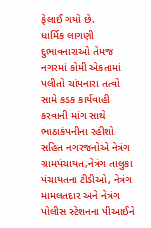ફેલાઈ ગયો છે.
ધાર્મિક લાગણી દુભાવનારાઓ તેમજ નગરમાં કોમી એકતામાં પલીતો ચાંપનારા તત્વો સામે કડક કાર્યવાહી કરવાની માંગ સાથે ભાઠાકંપનીના રહીશો સહિત નગરજનોએ નેત્રંગ ગ્રામપંચાયત,નેત્રંગ તાલુકા પંચાયતના ટીડીઓ, નેત્રંગ મામલતદાર અને નેત્રંગ પોલીસ સ્ટેશનના પીઆઈને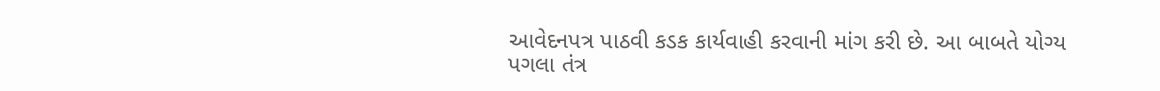આવેદનપત્ર પાઠવી કડક કાર્યવાહી કરવાની માંગ કરી છે. આ બાબતે યોગ્ય પગલા તંત્ર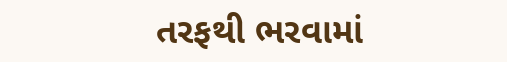તરફથી ભરવામાં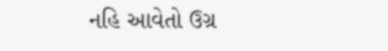નહિ આવેતો ઉગ્ર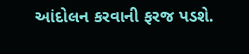આંદોલન કરવાની ફરજ પડશે.